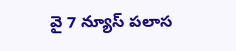వై 7 న్యూస్ పలాస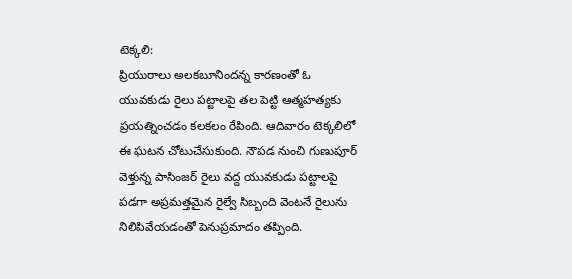టెక్కలి:
ప్రియురాలు అలకబూనిందన్న కారణంతో ఓ యువకుడు రైలు పట్టాలపై తల పెట్టి ఆత్మహత్యకు ప్రయత్నించడం కలకలం రేపింది. ఆదివారం టెక్కలిలో ఈ ఘటన చోటుచేసుకుంది. నౌపడ నుంచి గుణుపూర్ వెళ్తున్న పాసింజర్ రైలు వద్ద యువకుడు పట్టాలపై పడగా అప్రమత్తమైన రైల్వే సిబ్బంది వెంటనే రైలును నిలిపివేయడంతో పెనుప్రమాదం తప్పింది.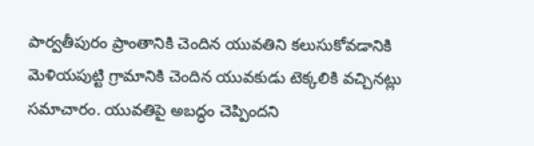పార్వతీపురం ప్రాంతానికి చెందిన యువతిని కలుసుకోవడానికి మెళియపుట్టి గ్రామానికి చెందిన యువకుడు టెక్కలికి వచ్చినట్లు సమాచారం. యువతిపై అబద్ధం చెప్పిందని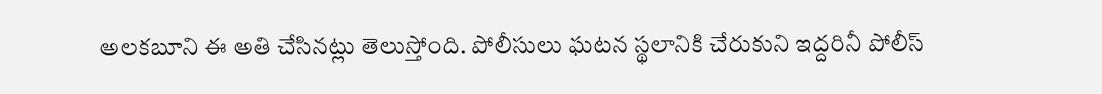అలకబూని ఈ అతి చేసినట్లు తెలుస్తోంది. పోలీసులు ఘటన స్థలానికి చేరుకుని ఇద్దరినీ పోలీస్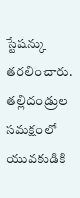స్టేషన్కు తరలించారు. తల్లిదండ్రుల సమక్షంలో యువకుడికి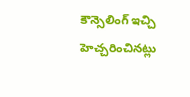కౌన్సెలింగ్ ఇచ్చి హెచ్చరించినట్లు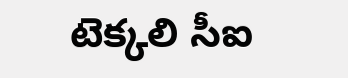టెక్కలి సీఐ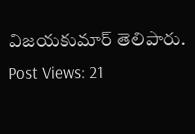విజయకుమార్ తెలిపారు.
Post Views: 21